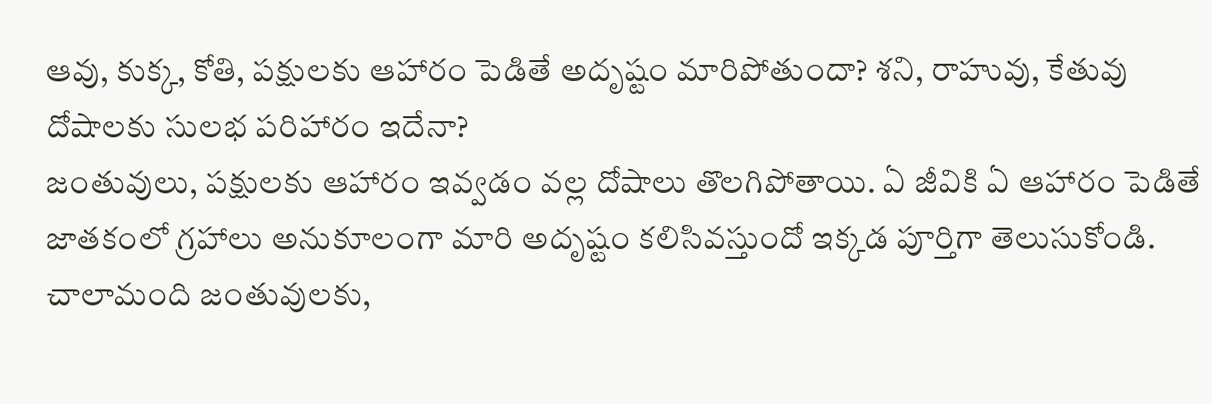ఆవు, కుక్క, కోతి, పక్షులకు ఆహారం పెడితే అదృష్టం మారిపోతుందా? శని, రాహువు, కేతువు దోషాలకు సులభ పరిహారం ఇదేనా?
జంతువులు, పక్షులకు ఆహారం ఇవ్వడం వల్ల దోషాలు తొలగిపోతాయి. ఏ జీవికి ఏ ఆహారం పెడితే జాతకంలో గ్రహాలు అనుకూలంగా మారి అదృష్టం కలిసివస్తుందో ఇక్కడ పూర్తిగా తెలుసుకోండి.
చాలామంది జంతువులకు,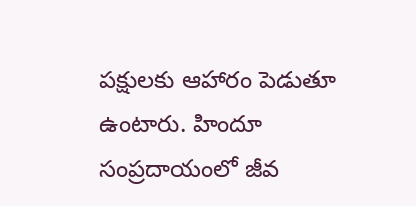పక్షులకు ఆహారం పెడుతూ ఉంటారు. హిందూ సంప్రదాయంలో జీవ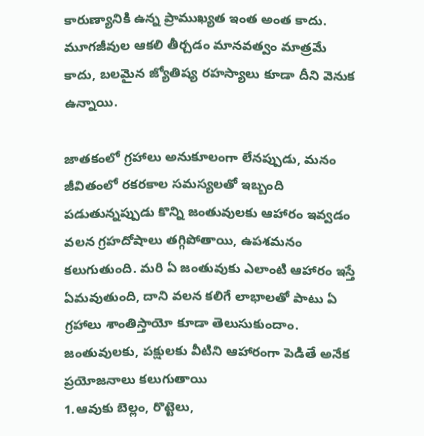కారుణ్యానికి ఉన్న ప్రాముఖ్యత ఇంత అంత కాదు. మూగజీవుల ఆకలి తీర్చడం మానవత్వం మాత్రమే కాదు, బలమైన జ్యోతిష్య రహస్యాలు కూడా దీని వెనుక ఉన్నాయి.

జాతకంలో గ్రహాలు అనుకూలంగా లేనప్పుడు, మనం జీవితంలో రకరకాల సమస్యలతో ఇబ్బంది పడుతున్నప్పుడు కొన్ని జంతువులకు ఆహారం ఇవ్వడం వలన గ్రహదోషాలు తగ్గిపోతాయి, ఉపశమనం కలుగుతుంది. మరి ఏ జంతువుకు ఎలాంటి ఆహారం ఇస్తే ఏమవుతుంది, దాని వలన కలిగే లాభాలతో పాటు ఏ గ్రహాలు శాంతిస్తాయో కూడా తెలుసుకుందాం.
జంతువులకు, పక్షులకు వీటిని ఆహారంగా పెడితే అనేక ప్రయోజనాలు కలుగుతాయి
1.ఆవుకు బెల్లం, రొట్టెలు,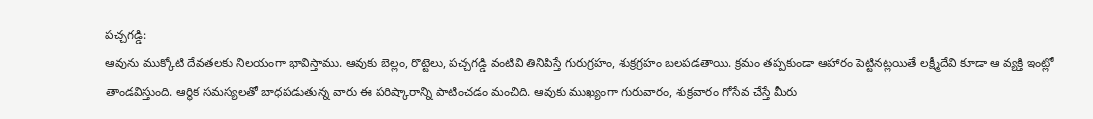పచ్చగడ్డి:
ఆవును ముక్కోటి దేవతలకు నిలయంగా భావిస్తాము. ఆవుకు బెల్లం, రొట్టెలు, పచ్చగడ్డి వంటివి తినిపిస్తే గురుగ్రహం, శుక్రగ్రహం బలపడతాయి. క్రమం తప్పకుండా ఆహారం పెట్టినట్లయితే లక్ష్మీదేవి కూడా ఆ వ్యక్తి ఇంట్లో తాండవిస్తుంది. ఆర్థిక సమస్యలతో బాధపడుతున్న వారు ఈ పరిష్కారాన్ని పాటించడం మంచిది. ఆవుకు ముఖ్యంగా గురువారం, శుక్రవారం గోసేవ చేస్తే మీరు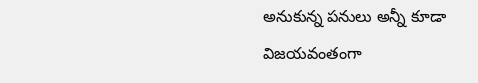అనుకున్న పనులు అన్నీ కూడా విజయవంతంగా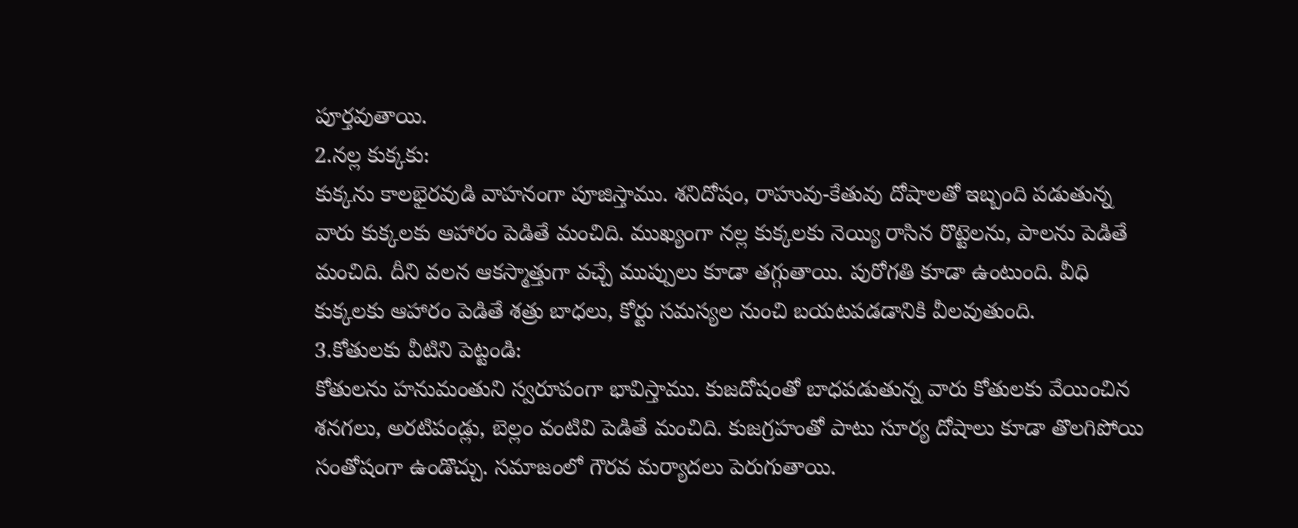పూర్తవుతాయి.
2.నల్ల కుక్కకు:
కుక్కను కాలభైరవుడి వాహనంగా పూజిస్తాము. శనిదోషం, రాహువు-కేతువు దోషాలతో ఇబ్బంది పడుతున్న వారు కుక్కలకు ఆహారం పెడితే మంచిది. ముఖ్యంగా నల్ల కుక్కలకు నెయ్యి రాసిన రొట్టెలను, పాలను పెడితే మంచిది. దీని వలన ఆకస్మాత్తుగా వచ్చే ముప్పులు కూడా తగ్గుతాయి. పురోగతి కూడా ఉంటుంది. వీధి కుక్కలకు ఆహారం పెడితే శత్రు బాధలు, కోర్టు సమస్యల నుంచి బయటపడడానికి వీలవుతుంది.
3.కోతులకు వీటిని పెట్టండి:
కోతులను హనుమంతుని స్వరూపంగా భావిస్తాము. కుజదోషంతో బాధపడుతున్న వారు కోతులకు వేయించిన శనగలు, అరటిపండ్లు, బెల్లం వంటివి పెడితే మంచిది. కుజగ్రహంతో పాటు సూర్య దోషాలు కూడా తొలగిపోయి సంతోషంగా ఉండొచ్చు. సమాజంలో గౌరవ మర్యాదలు పెరుగుతాయి.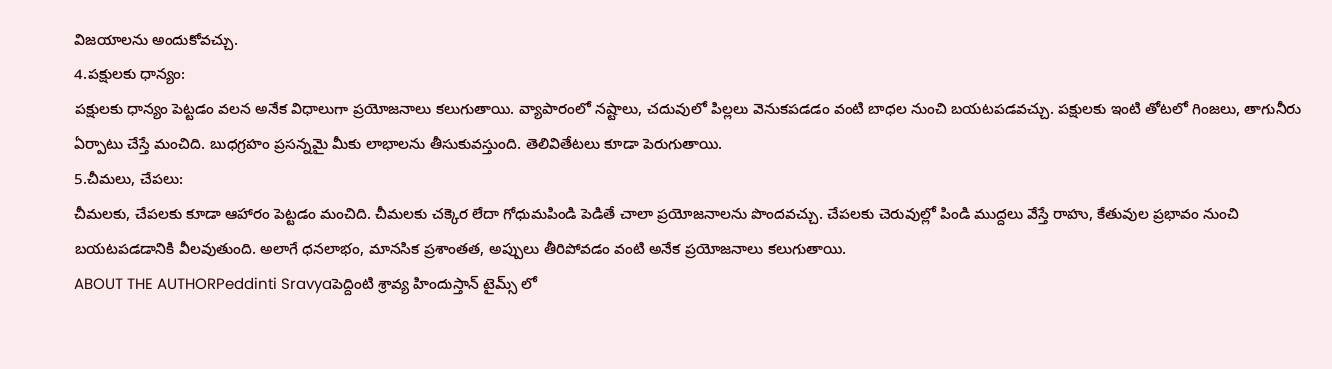విజయాలను అందుకోవచ్చు.
4.పక్షులకు ధాన్యం:
పక్షులకు ధాన్యం పెట్టడం వలన అనేక విధాలుగా ప్రయోజనాలు కలుగుతాయి. వ్యాపారంలో నష్టాలు, చదువులో పిల్లలు వెనుకపడడం వంటి బాధల నుంచి బయటపడవచ్చు. పక్షులకు ఇంటి తోటలో గింజలు, తాగునీరు ఏర్పాటు చేస్తే మంచిది. బుధగ్రహం ప్రసన్నమై మీకు లాభాలను తీసుకువస్తుంది. తెలివితేటలు కూడా పెరుగుతాయి.
5.చీమలు, చేపలు:
చీమలకు, చేపలకు కూడా ఆహారం పెట్టడం మంచిది. చీమలకు చక్కెర లేదా గోధుమపిండి పెడితే చాలా ప్రయోజనాలను పొందవచ్చు. చేపలకు చెరువుల్లో పిండి ముద్దలు వేస్తే రాహు, కేతువుల ప్రభావం నుంచి బయటపడడానికి వీలవుతుంది. అలాగే ధనలాభం, మానసిక ప్రశాంతత, అప్పులు తీరిపోవడం వంటి అనేక ప్రయోజనాలు కలుగుతాయి.
ABOUT THE AUTHORPeddinti Sravyaపెద్దింటి శ్రావ్య హిందుస్తాన్ టైమ్స్ లో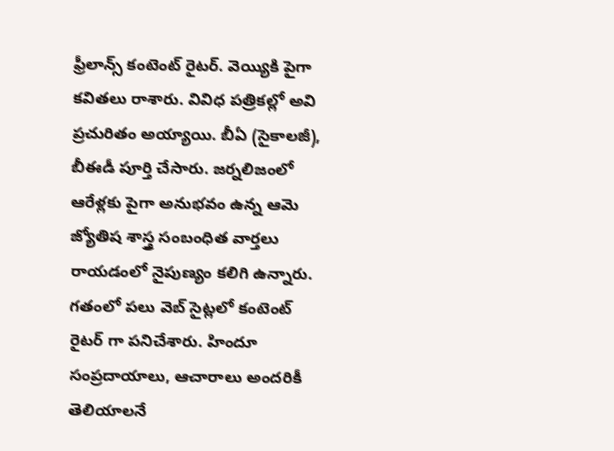ఫ్రీలాన్స్ కంటెంట్ రైటర్. వెయ్యికి పైగా కవితలు రాశారు. వివిధ పత్రికల్లో అవి ప్రచురితం అయ్యాయి. బీఏ (సైకాలజీ), బీఈడీ పూర్తి చేసారు. జర్నలిజంలో ఆరేళ్లకు పైగా అనుభవం ఉన్న ఆమె జ్యోతిష శాస్త్ర సంబంధిత వార్తలు రాయడంలో నైపుణ్యం కలిగి ఉన్నారు. గతంలో పలు వెబ్ సైట్లలో కంటెంట్ రైటర్ గా పనిచేశారు. హిందూ సంప్రదాయాలు, ఆచారాలు అందరికీ తెలియాలనే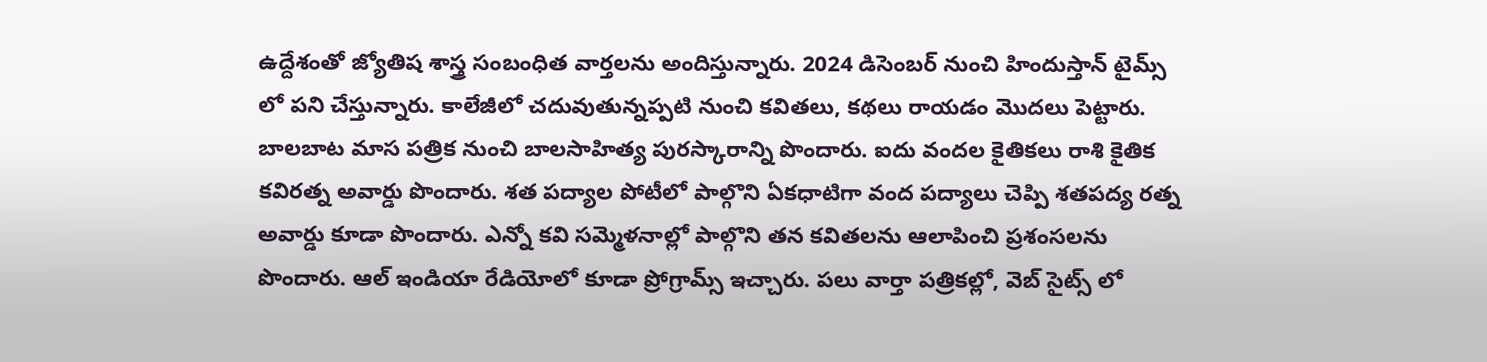ఉద్దేశంతో జ్యోతిష శాస్త్ర సంబంధిత వార్తలను అందిస్తున్నారు. 2024 డిసెంబర్ నుంచి హిందుస్తాన్ టైమ్స్ లో పని చేస్తున్నారు. కాలేజీలో చదువుతున్నప్పటి నుంచి కవితలు, కథలు రాయడం మొదలు పెట్టారు. బాలబాట మాస పత్రిక నుంచి బాలసాహిత్య పురస్కారాన్ని పొందారు. ఐదు వందల కైతికలు రాశి కైతిక కవిరత్న అవార్డు పొందారు. శత పద్యాల పోటీలో పాల్గొని ఏకధాటిగా వంద పద్యాలు చెప్పి శతపద్య రత్న అవార్డు కూడా పొందారు. ఎన్నో కవి సమ్మెళనాల్లో పాల్గొని తన కవితలను ఆలాపించి ప్రశంసలను పొందారు. ఆల్ ఇండియా రేడియోలో కూడా ప్రోగ్రామ్స్ ఇచ్చారు. పలు వార్తా పత్రికల్లో, వెబ్ సైట్స్ లో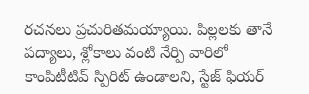రచనలు ప్రచురితమయ్యాయి. పిల్లలకు తానే పద్యాలు, శ్లోకాలు వంటి నేర్పి వారిలో కాంపిటీటివ్ స్పిరిట్ ఉండాలని, స్టేజ్ ఫియర్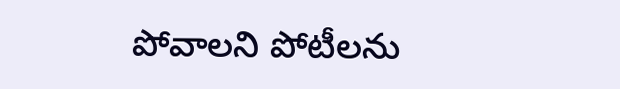పోవాలని పోటీలను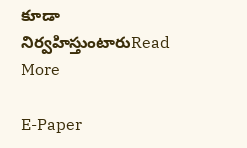కూడా నిర్వహిస్తుంటారుRead More

E-Paper